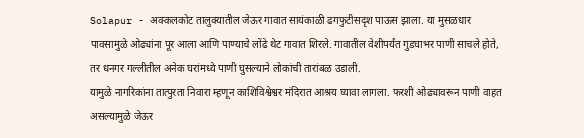Solapur - अक्कलकोट तालुक्यातील जेऊर गावात सायंकाळी ढगफुटीसदृश पाऊस झाला. या मुसळधार पावसामुळे ओढ्यांना पूर आला आणि पाण्याचे लोंढे थेट गावात शिरले. गावातील वेशीपर्यंत गुडघाभर पाणी साचले होते, तर धनगर गल्लीतील अनेक घरांमध्ये पाणी घुसल्याने लोकांची तारांबळ उडाली.
यामुळे नागरिकांना तात्पुरता निवारा म्हणून काशिविश्वेश्वर मंदिरात आश्रय घ्यावा लागला. फरशी ओढ्यावरून पाणी वाहत असल्यामुळे जेऊर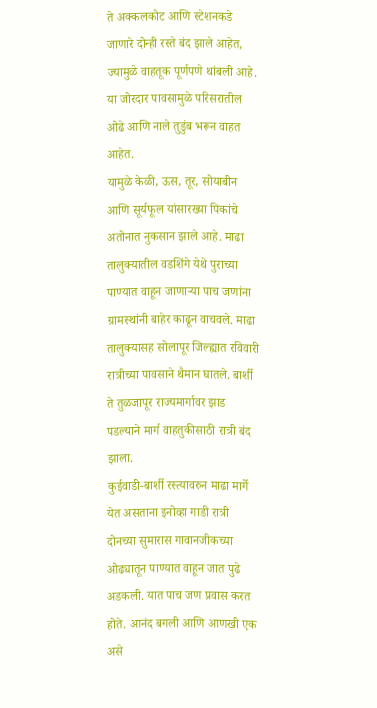ते अक्कलकोट आणि स्टेशनकडे जाणारे दोन्ही रस्ते बंद झाले आहेत, ज्यामुळे वाहतूक पूर्णपणे थांबली आहे. या जोरदार पावसामुळे परिसरातील ओढे आणि नाले तुडुंब भरून वाहत आहेत.
यामुळे केळी, ऊस, तूर, सोयाबीन आणि सूर्यफूल यांसारख्या पिकांचे अतोनात नुकसान झाले आहे. माढा तालुक्यातील वडशिंगे येथे पुराच्या पाण्यात वाहून जाणाऱ्या पाच जणांना ग्रामस्थांनी बाहेर काढून वाचवले. माढा तालुक्यासह सोलापूर जिल्ह्यात रविवारी रात्रीच्या पावसाने थैमान घातले. बार्शी ते तुळजापूर राज्यमार्गावर झाड पडल्याने मार्ग वाहतुकीसाठी रात्री बंद झाला.
कुईवाडी-बार्शी रस्त्यावरुन माढा मार्गे येत असताना इनोव्हा गाडी रात्री दोनच्या सुमारास गावानजीकच्या ओढ्यातून पाण्यात वाहून जात पुढे अडकली. यात पाच जण प्रवास करत होते. आनंद बगली आणि आणखी एक असे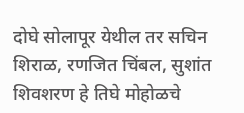दोघे सोलापूर येथील तर सचिन शिराळ, रणजित चिंबल, सुशांत शिवशरण हे तिघे मोहोळचे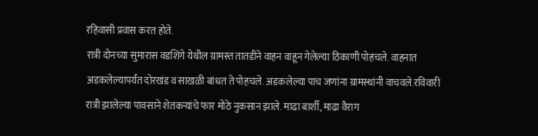रहिवासी प्रवास करत होते.
रात्री दोनच्या सुमारास वडशिंगे येथील ग्रामस्त तातडीने वाहन वाहून गेलेल्या ठिकाणी पोहचले. वाहनात अडकलेल्यापर्यंत दोरखंड व साखळी बांधत ते पोहचले. अडकलेल्या पाच जणांना ग्रामस्थांनी वाचवले.रविवारी रात्री झालेल्या पावसाने शेतकऱ्यांचे फार मोठे नुकसान झाले. माढा बार्शी, माढा वैराग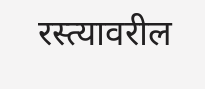रस्त्यावरील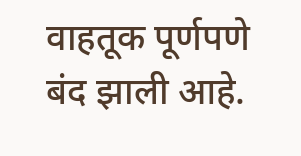वाहतूक पूर्णपणे बंद झाली आहे.